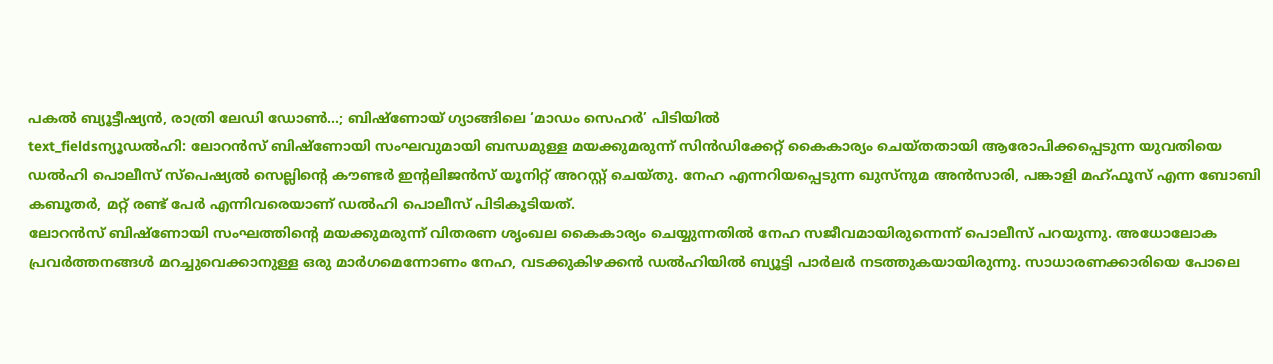പകൽ ബ്യൂട്ടീഷ്യൻ, രാത്രി ലേഡി ഡോൺ...; ബിഷ്ണോയ് ഗ്യാങ്ങിലെ ‘മാഡം സെഹർ’ പിടിയിൽ
text_fieldsന്യൂഡൽഹി: ലോറൻസ് ബിഷ്ണോയി സംഘവുമായി ബന്ധമുള്ള മയക്കുമരുന്ന് സിൻഡിക്കേറ്റ് കൈകാര്യം ചെയ്തതായി ആരോപിക്കപ്പെടുന്ന യുവതിയെ ഡൽഹി പൊലീസ് സ്പെഷ്യൽ സെല്ലിന്റെ കൗണ്ടർ ഇന്റലിജൻസ് യൂനിറ്റ് അറസ്റ്റ് ചെയ്തു. നേഹ എന്നറിയപ്പെടുന്ന ഖുസ്നുമ അൻസാരി, പങ്കാളി മഹ്ഫൂസ് എന്ന ബോബി കബൂതർ, മറ്റ് രണ്ട് പേർ എന്നിവരെയാണ് ഡൽഹി പൊലീസ് പിടികൂടിയത്.
ലോറൻസ് ബിഷ്ണോയി സംഘത്തിന്റെ മയക്കുമരുന്ന് വിതരണ ശൃംഖല കൈകാര്യം ചെയ്യുന്നതിൽ നേഹ സജീവമായിരുന്നെന്ന് പൊലീസ് പറയുന്നു. അധോലോക പ്രവർത്തനങ്ങൾ മറച്ചുവെക്കാനുള്ള ഒരു മാർഗമെന്നോണം നേഹ, വടക്കുകിഴക്കൻ ഡൽഹിയിൽ ബ്യൂട്ടി പാർലർ നടത്തുകയായിരുന്നു. സാധാരണക്കാരിയെ പോലെ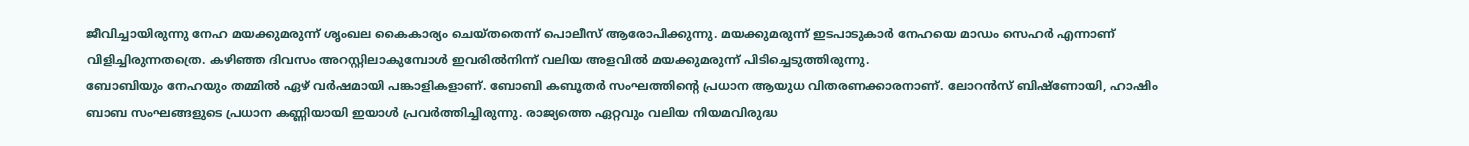ജീവിച്ചായിരുന്നു നേഹ മയക്കുമരുന്ന് ശൃംഖല കൈകാര്യം ചെയ്തതെന്ന് പൊലീസ് ആരോപിക്കുന്നു. മയക്കുമരുന്ന് ഇടപാടുകാർ നേഹയെ മാഡം സെഹർ എന്നാണ് വിളിച്ചിരുന്നതത്രെ. കഴിഞ്ഞ ദിവസം അറസ്റ്റിലാകുമ്പോൾ ഇവരിൽനിന്ന് വലിയ അളവിൽ മയക്കുമരുന്ന് പിടിച്ചെടുത്തിരുന്നു.
ബോബിയും നേഹയും തമ്മിൽ ഏഴ് വർഷമായി പങ്കാളികളാണ്. ബോബി കബൂതർ സംഘത്തിന്റെ പ്രധാന ആയുധ വിതരണക്കാരനാണ്. ലോറൻസ് ബിഷ്ണോയി, ഹാഷിം ബാബ സംഘങ്ങളുടെ പ്രധാന കണ്ണിയായി ഇയാൾ പ്രവർത്തിച്ചിരുന്നു. രാജ്യത്തെ ഏറ്റവും വലിയ നിയമവിരുദ്ധ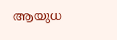ആയുധ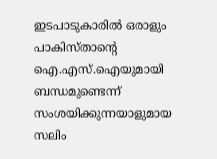ഇടപാടുകാരിൽ ഒരാളും പാകിസ്താന്റെ ഐ.എസ്.ഐയുമായി ബന്ധമുണ്ടെന്ന് സംശയിക്കുന്നയാളുമായ സലിം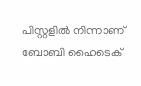പിസ്റ്റളിൽ നിന്നാണ് ബോബി ഹൈടെക്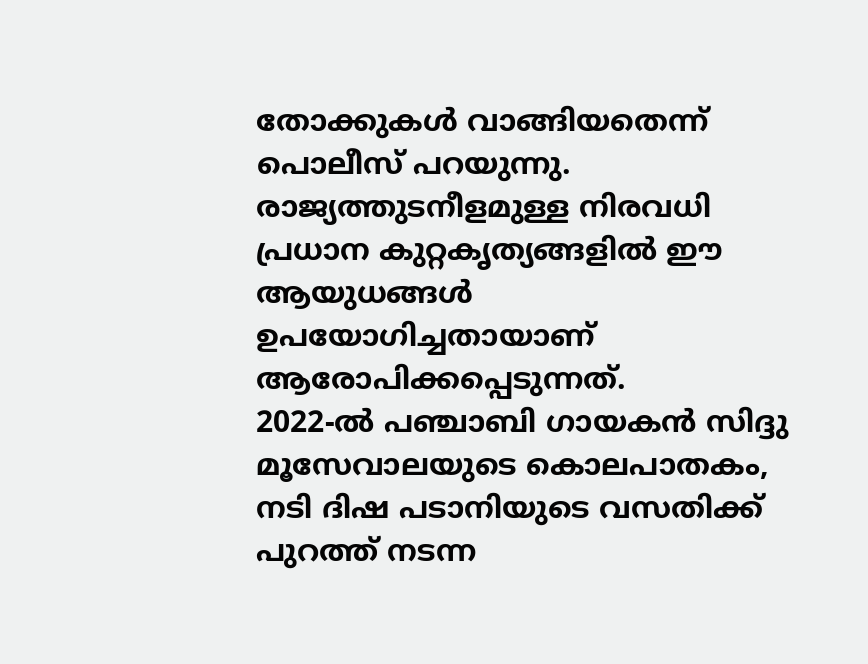തോക്കുകൾ വാങ്ങിയതെന്ന് പൊലീസ് പറയുന്നു. രാജ്യത്തുടനീളമുള്ള നിരവധി പ്രധാന കുറ്റകൃത്യങ്ങളിൽ ഈ ആയുധങ്ങൾ ഉപയോഗിച്ചതായാണ് ആരോപിക്കപ്പെടുന്നത്.
2022-ൽ പഞ്ചാബി ഗായകൻ സിദ്ദു മൂസേവാലയുടെ കൊലപാതകം, നടി ദിഷ പടാനിയുടെ വസതിക്ക് പുറത്ത് നടന്ന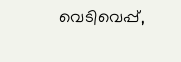വെടിവെപ്പ്,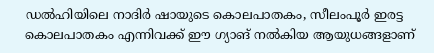ഡൽഹിയിലെ നാദിർ ഷായുടെ കൊലപാതകം, സീലംപൂർ ഇരട്ട കൊലപാതകം എന്നിവക്ക് ഈ ഗ്യാങ് നൽകിയ ആയുധങ്ങളാണ്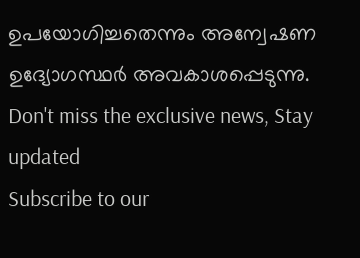ഉപയോഗിച്ചതെന്നും അന്വേഷണ ഉദ്യോഗസ്ഥർ അവകാശപ്പെടുന്നു.
Don't miss the exclusive news, Stay updated
Subscribe to our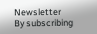Newsletter
By subscribing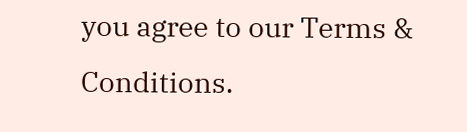you agree to our Terms & Conditions.